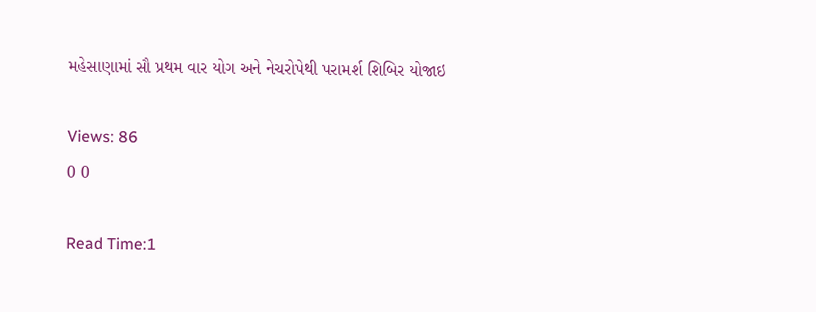મહેસાણામાં સૌ પ્રથમ વાર યોગ અને નેચરોપેથી પરામર્શ શિબિર યોજાઇ

Views: 86
0 0

Read Time:1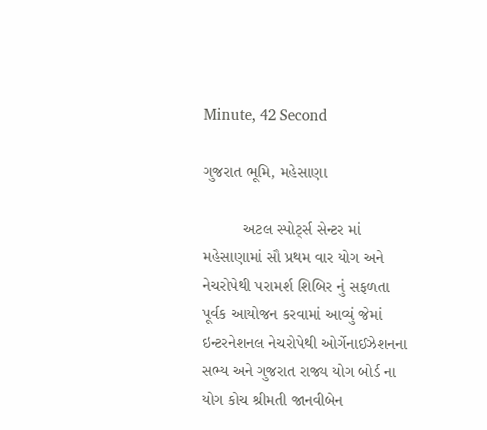Minute, 42 Second

ગુજરાત ભૂમિ, મહેસાણા

         અટલ સ્પોર્ટ્સ સેન્ટર માં મહેસાણામાં સૌ પ્રથમ વાર યોગ અને નેચરોપેથી પરામર્શ શિબિર નું સફળતા પૂર્વક આયોજન કરવામાં આવ્યું જેમાં ઇન્ટરનેશનલ નેચરોપેથી ઓર્ગેનાઈઝેશનના સભ્ય અને ગુજરાત રાજ્ય યોગ બોર્ડ ના યોગ કોચ શ્રીમતી જાનવીબેન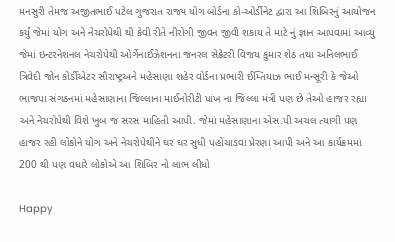મનસુરી તેમજ અજીતભાઈ પટેલ ગુજરાત રાજ્ય યોગ બોર્ડના કો-ઓર્ડીનેટ દ્વારા આ શિબિરનું આયોજન કર્યું જેમાં યોગ અને નેચરોપેથી થી કેવી રીતે નીરોગી જીવન જીવી શકાય તે માટે નું જ્ઞાન આપવામાં આવ્યું જેમાં ઇન્ટરનેશનલ નેચરોપેથી ઓર્ગેનાઈઝેશનના જનરલ સેક્રેટરી વિજય કુમાર શેઠ તથા અનિલભાઈ ત્રિવેદી જોન કોર્ડીએટર સૌરાષ્ટ્રઅને મહેસાણા શહેર વોર્ડના પ્રભારી ઈમ્તિયાઝ ભાઈ મન્સૂરી કે જેઓ ભાજપા સંગઠનમાં મહેસાણાના જિલ્લાના માઈનોરીટી પાંખ ના જિલ્લા મંત્રી પણ છે તેઓ હાજર રહ્યા અને નેચરોપેથી વિશે ખુબ જ સરસ માહિતી આપી. જેમાં મહેસાણાના એસ.પી અચલ ત્યાગી પણ હાજર રહી લોકોને યોગ અને નેચરોપેથીને ઘર ઘર સુધી પહોંચાડવા પ્રેરણા આપી અને આ કાર્યક્રમમાં 200 થી પણ વધારે લોકોએ આ શિબિર નો લાભ લીધો

Happy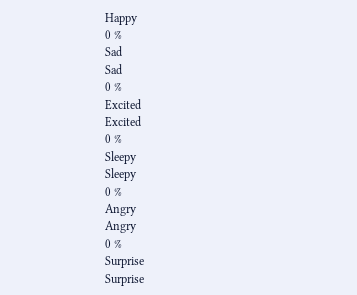Happy
0 %
Sad
Sad
0 %
Excited
Excited
0 %
Sleepy
Sleepy
0 %
Angry
Angry
0 %
Surprise
Surprise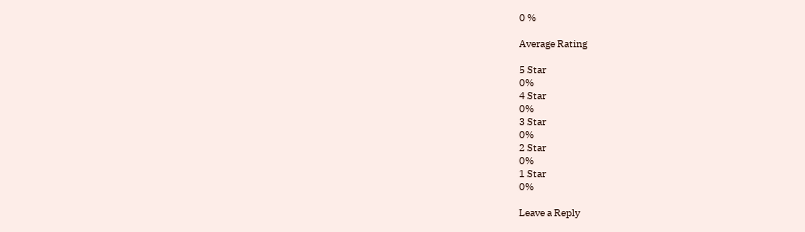0 %

Average Rating

5 Star
0%
4 Star
0%
3 Star
0%
2 Star
0%
1 Star
0%

Leave a Reply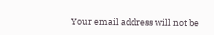Your email address will not be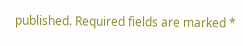published. Required fields are marked *